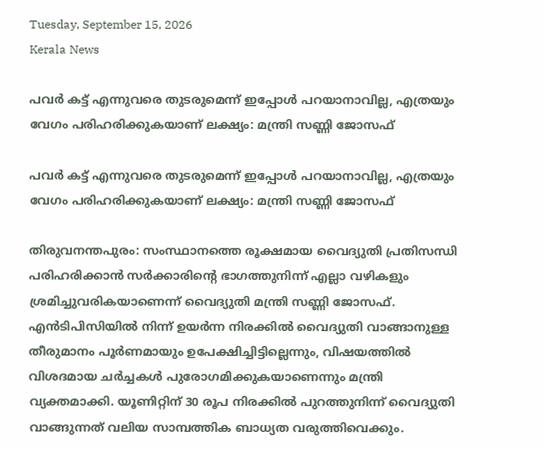Tuesday, September 15, 2026
Kerala News

പവര്‍ കട്ട് എന്നുവരെ തുടരുമെന്ന് ഇപ്പോള്‍ പറയാനാവില്ല, എത്രയും വേഗം പരിഹരിക്കുകയാണ് ലക്ഷ്യം: മന്ത്രി സണ്ണി ജോസഫ്

പവര്‍ കട്ട് എന്നുവരെ തുടരുമെന്ന് ഇപ്പോള്‍ പറയാനാവില്ല, എത്രയും വേഗം പരിഹരിക്കുകയാണ് ലക്ഷ്യം: മന്ത്രി സണ്ണി ജോസഫ്

തിരുവനന്തപുരം: സംസ്ഥാനത്തെ രൂക്ഷമായ വൈദ്യുതി പ്രതിസന്ധി പരിഹരിക്കാന്‍ സര്‍ക്കാരിന്റെ ഭാഗത്തുനിന്ന് എല്ലാ വഴികളും ശ്രമിച്ചുവരികയാണെന്ന് വൈദ്യുതി മന്ത്രി സണ്ണി ജോസഫ്. എന്‍ടിപിസിയില്‍ നിന്ന് ഉയര്‍ന്ന നിരക്കില്‍ വൈദ്യുതി വാങ്ങാനുള്ള തീരുമാനം പൂര്‍ണമായും ഉപേക്ഷിച്ചിട്ടില്ലെന്നും, വിഷയത്തില്‍ വിശദമായ ചര്‍ച്ചകള്‍ പുരോഗമിക്കുകയാണെന്നും മന്ത്രി വ്യക്തമാക്കി. യൂണിറ്റിന് 30 രൂപ നിരക്കില്‍ പുറത്തുനിന്ന് വൈദ്യുതി വാങ്ങുന്നത് വലിയ സാമ്പത്തിക ബാധ്യത വരുത്തിവെക്കും.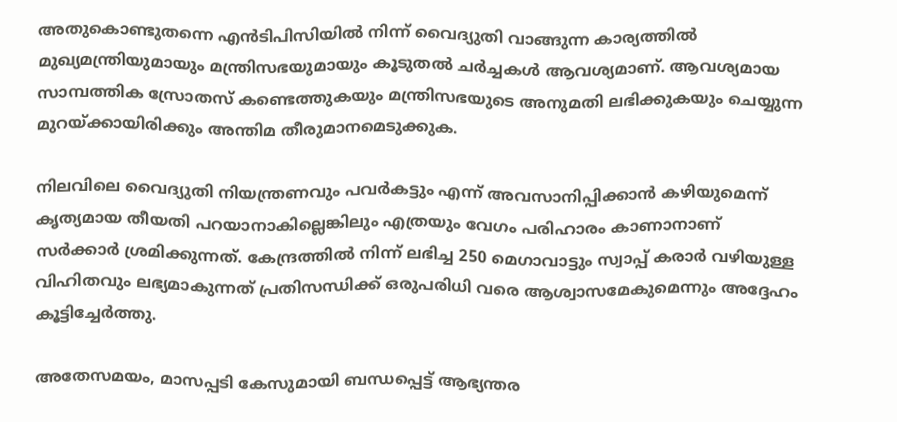അതുകൊണ്ടുതന്നെ എന്‍ടിപിസിയില്‍ നിന്ന് വൈദ്യുതി വാങ്ങുന്ന കാര്യത്തില്‍ മുഖ്യമന്ത്രിയുമായും മന്ത്രിസഭയുമായും കൂടുതല്‍ ചര്‍ച്ചകള്‍ ആവശ്യമാണ്. ആവശ്യമായ സാമ്പത്തിക സ്രോതസ് കണ്ടെത്തുകയും മന്ത്രിസഭയുടെ അനുമതി ലഭിക്കുകയും ചെയ്യുന്ന മുറയ്ക്കായിരിക്കും അന്തിമ തീരുമാനമെടുക്കുക.

നിലവിലെ വൈദ്യുതി നിയന്ത്രണവും പവര്‍കട്ടും എന്ന് അവസാനിപ്പിക്കാന്‍ കഴിയുമെന്ന് കൃത്യമായ തീയതി പറയാനാകില്ലെങ്കിലും എത്രയും വേഗം പരിഹാരം കാണാനാണ് സര്‍ക്കാര്‍ ശ്രമിക്കുന്നത്. കേന്ദ്രത്തില്‍ നിന്ന് ലഭിച്ച 250 മെഗാവാട്ടും സ്വാപ്പ് കരാര്‍ വഴിയുള്ള വിഹിതവും ലഭ്യമാകുന്നത് പ്രതിസന്ധിക്ക് ഒരുപരിധി വരെ ആശ്വാസമേകുമെന്നും അദ്ദേഹം കൂട്ടിച്ചേര്‍ത്തു.

അതേസമയം, മാസപ്പടി കേസുമായി ബന്ധപ്പെട്ട് ആഭ്യന്തര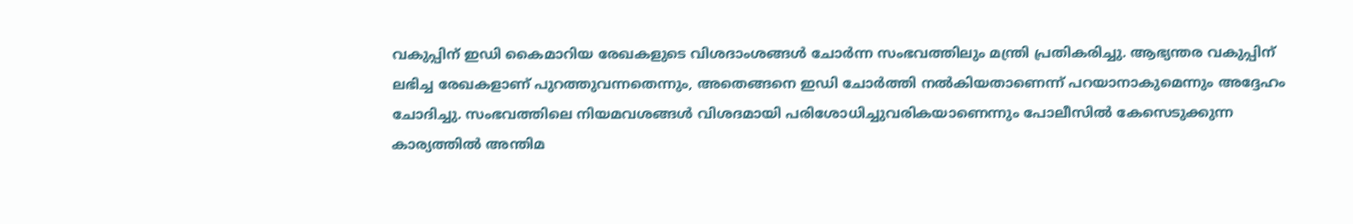വകുപ്പിന് ഇഡി കൈമാറിയ രേഖകളുടെ വിശദാംശങ്ങള്‍ ചോര്‍ന്ന സംഭവത്തിലും മന്ത്രി പ്രതികരിച്ചു. ആഭ്യന്തര വകുപ്പിന് ലഭിച്ച രേഖകളാണ് പുറത്തുവന്നതെന്നും, അതെങ്ങനെ ഇഡി ചോര്‍ത്തി നല്‍കിയതാണെന്ന് പറയാനാകുമെന്നും അദ്ദേഹം ചോദിച്ചു. സംഭവത്തിലെ നിയമവശങ്ങള്‍ വിശദമായി പരിശോധിച്ചുവരികയാണെന്നും പോലീസില്‍ കേസെടുക്കുന്ന കാര്യത്തില്‍ അന്തിമ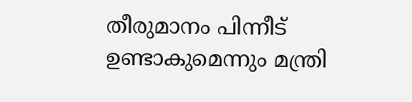തീരുമാനം പിന്നീട് ഉണ്ടാകുമെന്നും മന്ത്രി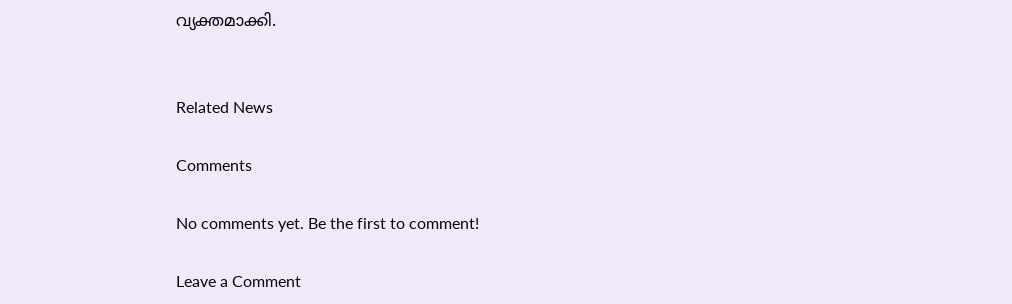വ്യക്തമാക്കി.


Related News

Comments

No comments yet. Be the first to comment!

Leave a Comment